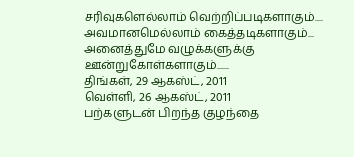சரிவுகளெல்லாம் வெற்றிப்படிகளாகும்.... அவமானமெல்லாம் கைத்தடிகளாகும்... அனைத்துமே வழுக்களுக்கு ஊன்றுகோள்களாகும்......
திங்கள், 29 ஆகஸ்ட், 2011
வெள்ளி, 26 ஆகஸ்ட், 2011
பற்களுடன் பிறந்த குழந்தை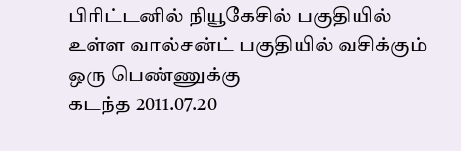பிரிட்டனில் நியூகேசில் பகுதியில் உள்ள வால்சன்ட் பகுதியில் வசிக்கும் ஒரு பெண்ணுக்கு
கடந்த 2011.07.20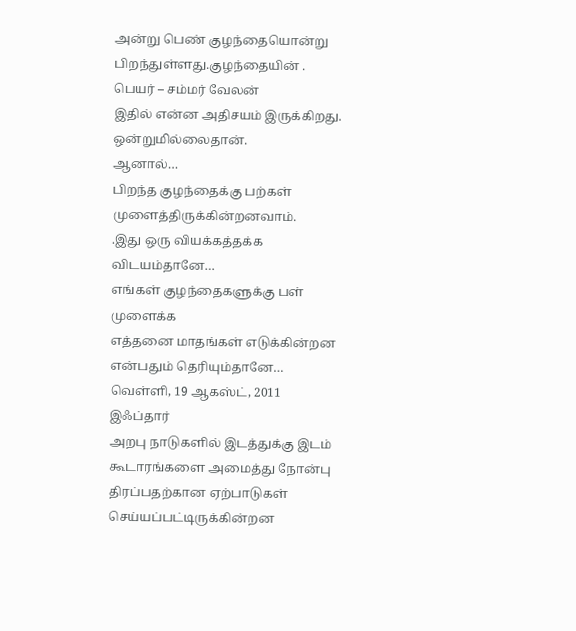அன்று பெண் குழந்தையொன்று பிறந்துள்ளது.குழந்தையின் .
பெயர் – சம்மர் வேலன்
இதில் என்ன அதிசயம் இருக்கிறது.
ஒன்றுமில்லைதான்.
ஆனால்…
பிறந்த குழந்தைக்கு பற்கள் முளைத்திருக்கின்றனவாம்.
.இது ஒரு வியக்கத்தக்க விடயம்தானே…
எங்கள் குழந்தைகளுக்கு பள் முளைக்க
எத்தனை மாதங்கள் எடுக்கின்றன என்பதும் தெரியும்தானே…
வெள்ளி, 19 ஆகஸ்ட், 2011
இஃப்தார்
அறபு நாடுகளில் இடத்துக்கு இடம் கூடாரங்களை அமைத்து நோன்பு திரப்பதற்கான ஏற்பாடுகள் செய்யப்பட்டிருக்கின்றன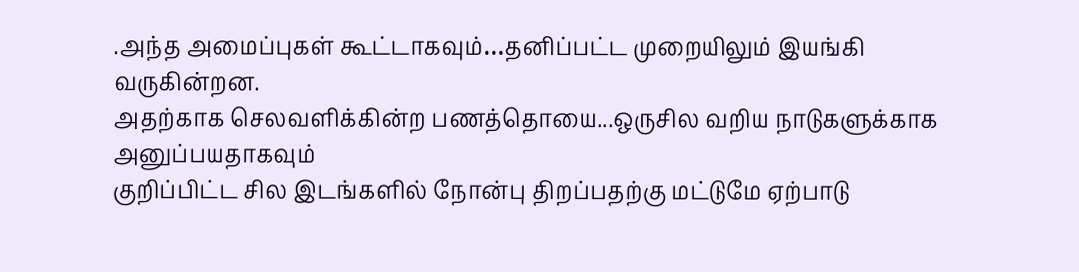.அந்த அமைப்புகள் கூட்டாகவும்…தனிப்பட்ட முறையிலும் இயங்கி வருகின்றன.
அதற்காக செலவளிக்கின்ற பணத்தொயை...ஒருசில வறிய நாடுகளுக்காக அனுப்பயதாகவும்
குறிப்பிட்ட சில இடங்களில் நோன்பு திறப்பதற்கு மட்டுமே ஏற்பாடு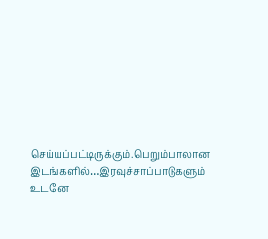செய்யப்பட்டிருக்கும்.பெறும்பாலான இடங்களில்…இரவுச்சாப்பாடுகளும் உடனே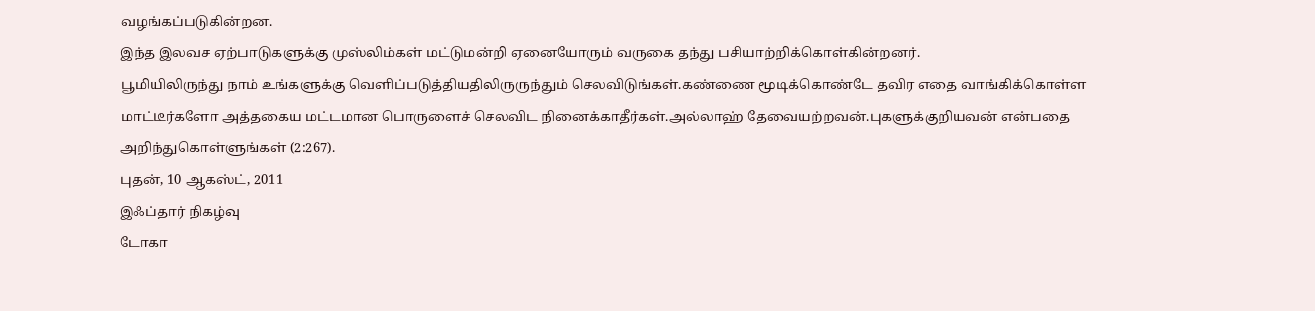வழங்கப்படுகின்றன.
இந்த இலவச ஏற்பாடுகளுக்கு முஸ்லிம்கள் மட்டுமன்றி ஏனையோரும் வருகை தந்து பசியாற்றிக்கொள்கின்றனர்.
பூமியிலிருந்து நாம் உங்களுக்கு வெளிப்படுத்தியதிலிருருந்தும் செலவிடுங்கள்.கண்ணை மூடிக்கொண்டே தவிர எதை வாங்கிக்கொள்ள மாட்டீர்களோ அத்தகைய மட்டமான பொருளைச் செலவிட நினைக்காதீர்கள்.அல்லாஹ் தேவையற்றவன்.புகளுக்குறியவன் என்பதை அறிந்துகொள்ளுங்கள் (2:267).
புதன், 10 ஆகஸ்ட், 2011
இஃப்தார் நிகழ்வு
டோகா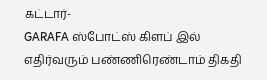கட்டார்-
GARAFA ஸ்போட்ஸ் கிளப் இல் எதிர்வரும் பண்ணிரெண்டாம் திகதி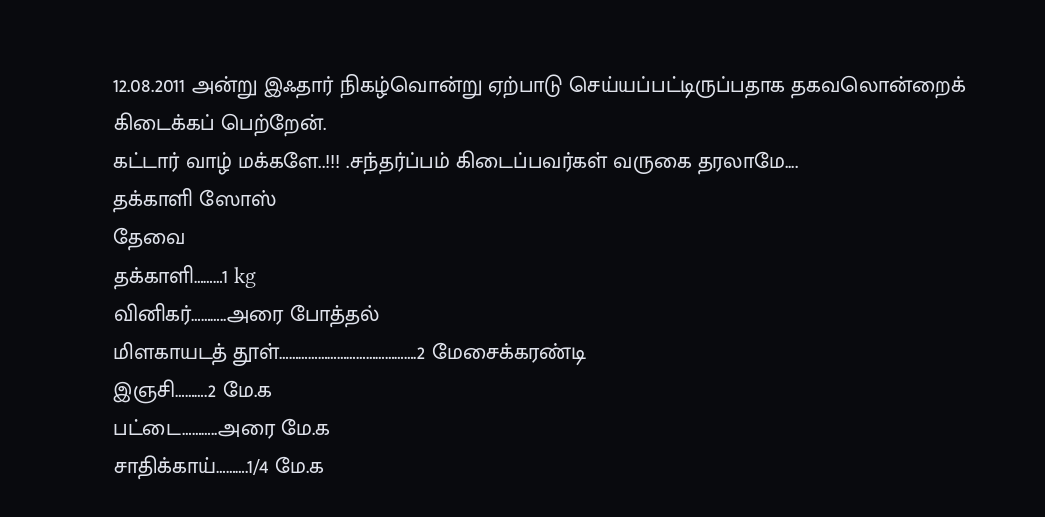12.08.2011 அன்று இஃதார் நிகழ்வொன்று ஏற்பாடு செய்யப்பட்டிருப்பதாக தகவலொன்றைக் கிடைக்கப் பெற்றேன்.
கட்டார் வாழ் மக்களே..!!! .சந்தர்ப்பம் கிடைப்பவர்கள் வருகை தரலாமே....
தக்காளி ஸோஸ்
தேவை
தக்காளி………1 kg
வினிகர்………..அரை போத்தல்
மிளகாயடத் தூள்…………………………………….2 மேசைக்கரண்டி
இஞசி……….2 மே.க
பட்டை………..அரை மே.க
சாதிக்காய்……….1/4 மே.க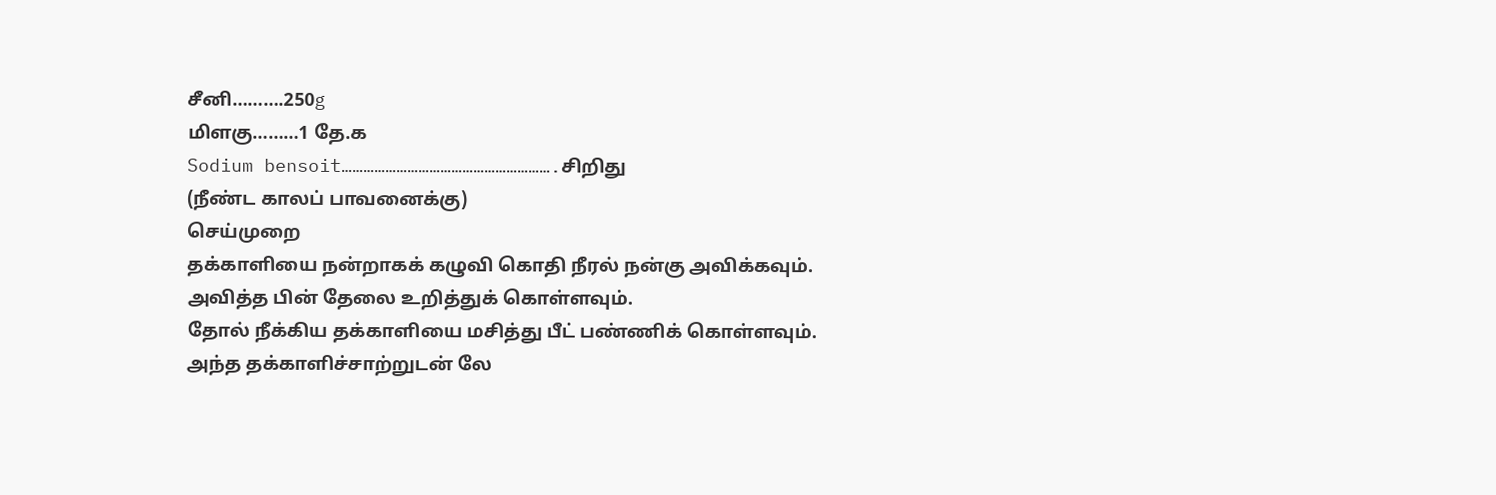சீனி……….250g
மிளகு………1 தே.க
Sodium bensoit………………………………………………….சிறிது
(நீண்ட காலப் பாவனைக்கு)
செய்முறை
தக்காளியை நன்றாகக் கழுவி கொதி நீரல் நன்கு அவிக்கவும்.
அவித்த பின் தேலை உறித்துக் கொள்ளவும்.
தோல் நீக்கிய தக்காளியை மசித்து பீட் பண்ணிக் கொள்ளவும்.
அந்த தக்காளிச்சாற்றுடன் லே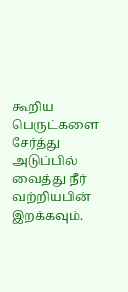கூறிய பெருட்களை சேர்த்து அடுப்பில் வைத்து நீர் வற்றியபின் இறக்கவும்.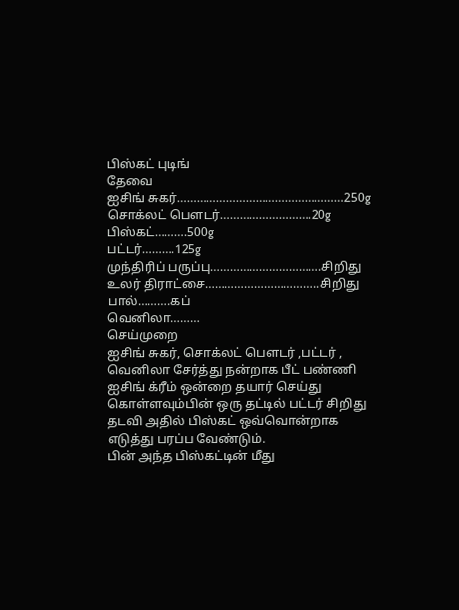பிஸ்கட் புடிங்
தேவை
ஐசிங் சுகர்……………………………………………250g
சொக்லட் பௌடர்……………………….20g
பிஸ்கட்……….500g
பட்டர்……….125g
முந்திரிப் பருப்பு…………………………….சிறிது
உலர் திராட்சை……………………………..சிறிது
பால்……….கப்
வெனிலா………
செய்முறை
ஐசிங் சுகர், சொக்லட் பௌடர் ,பட்டர் , வெனிலா சேர்த்து நன்றாக பீட் பண்ணி ஐசிங் க்ரீம் ஒன்றை தயார் செய்து கொள்ளவும்பின் ஒரு தட்டில் பட்டர் சிறிது தடவி அதில் பிஸ்கட் ஒவ்வொன்றாக எடுத்து பரப்ப வேண்டும்.
பின் அந்த பிஸ்கட்டின் மீது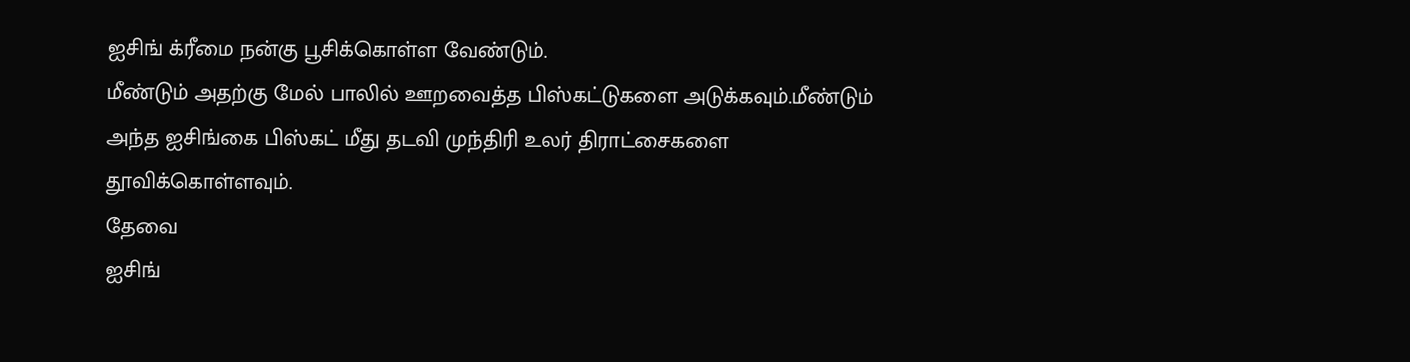ஐசிங் க்ரீமை நன்கு பூசிக்கொள்ள வேண்டும்.
மீண்டும் அதற்கு மேல் பாலில் ஊறவைத்த பிஸ்கட்டுகளை அடுக்கவும்.மீண்டும் அந்த ஐசிங்கை பிஸ்கட் மீது தடவி முந்திரி உலர் திராட்சைகளை தூவிக்கொள்ளவும்.
தேவை
ஐசிங்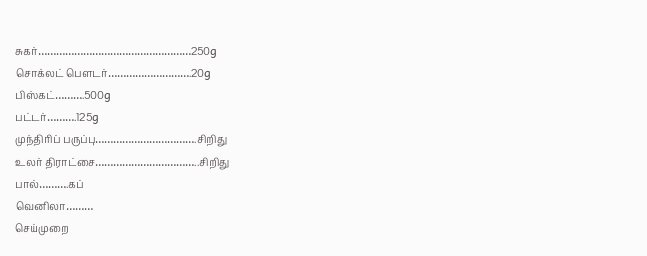சுகர்……………………………………………250g
சொக்லட் பௌடர்……………………….20g
பிஸ்கட்……….500g
பட்டர்……….125g
முந்திரிப் பருப்பு…………………………….சிறிது
உலர் திராட்சை……………………………..சிறிது
பால்……….கப்
வெனிலா………
செய்முறை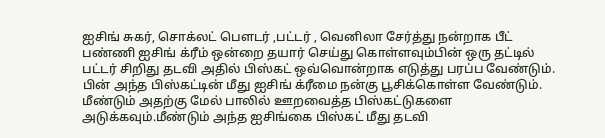ஐசிங் சுகர், சொக்லட் பௌடர் ,பட்டர் , வெனிலா சேர்த்து நன்றாக பீட் பண்ணி ஐசிங் க்ரீம் ஒன்றை தயார் செய்து கொள்ளவும்பின் ஒரு தட்டில் பட்டர் சிறிது தடவி அதில் பிஸ்கட் ஒவ்வொன்றாக எடுத்து பரப்ப வேண்டும்.
பின் அந்த பிஸ்கட்டின் மீது ஐசிங் க்ரீமை நன்கு பூசிக்கொள்ள வேண்டும்.
மீண்டும் அதற்கு மேல் பாலில் ஊறவைத்த பிஸ்கட்டுகளை அடுக்கவும்.மீண்டும் அந்த ஐசிங்கை பிஸ்கட் மீது தடவி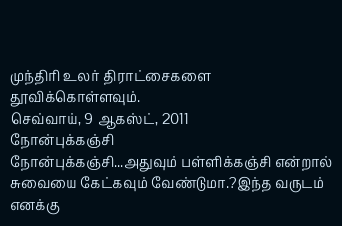முந்திரி உலர் திராட்சைகளை தூவிக்கொள்ளவும்.
செவ்வாய், 9 ஆகஸ்ட், 2011
நோன்புக்கஞ்சி
நோன்புக்கஞ்சி...அதுவும் பள்ளிக்கஞ்சி என்றால் சுவையை கேட்கவும் வேண்டுமா.?இந்த வருடம் எனக்கு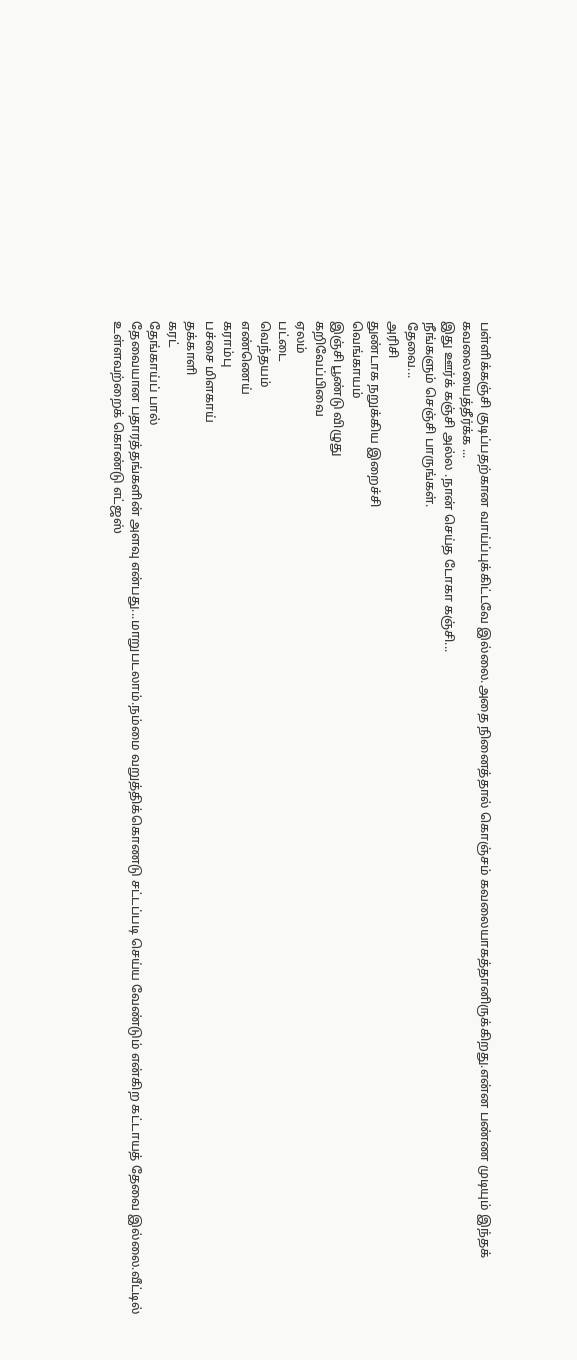பள்ளிக்கஞ்சி குடிப்பதற்கான வாய்ப்புக்கிட்டவே இல்லை.அதை நினைத்தால் கொஞ்சம் கவலையாகத்தானிருக்கிறது.என்ன பண்ண முடியும் இந்தக் கவலையைத்தீர்க்க ...
இது ஊர்க் கஞ்சி அல்ல .நான் செய்த டோகா கஞ்சி...
நீங்களும் செஞ்சி பாருங்கள்.
தேவை...
அரிசி
துண்டாக நறுக்கிய இறைச்சி
வெங்காயம்
இஞ்சி பூண்டு விழுது
கறிவேப்பிவை
ஏலம்
பட்டை
வெந்தயம்
எண்ணெய்
கராம்பு
பச்சை மிளகாய்
தக்காளி
கரட்
தேங்காய்ப் பால்
தேவையான பதாரத்தங்களின் அளவு என்பது...மாறுபடலாம்.நம்மை வறுத்திக்கொணடு சட்டப்படி செய்ய வேண்டும் என்கிற கட்டாயத் தேவை இல்லை.வீட்டில் உள்ளவற்றைக் கொண்டு எட்ஜஸ்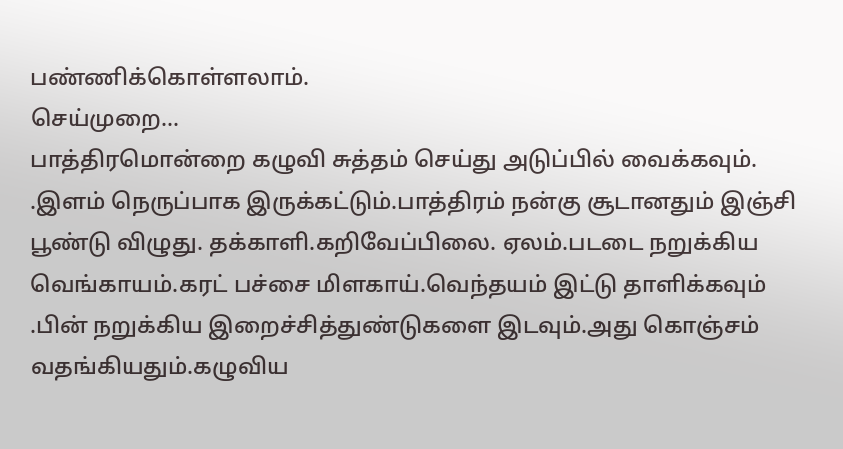பண்ணிக்கொள்ளலாம்.
செய்முறை...
பாத்திரமொன்றை கழுவி சுத்தம் செய்து அடுப்பில் வைக்கவும்.
.இளம் நெருப்பாக இருக்கட்டும்.பாத்திரம் நன்கு சூடானதும் இஞ்சி பூண்டு விழுது. தக்காளி.கறிவேப்பிலை. ஏலம்.படடை நறுக்கிய வெங்காயம்.கரட் பச்சை மிளகாய்.வெந்தயம் இட்டு தாளிக்கவும்
.பின் நறுக்கிய இறைச்சித்துண்டுகளை இடவும்.அது கொஞ்சம் வதங்கியதும்.கழுவிய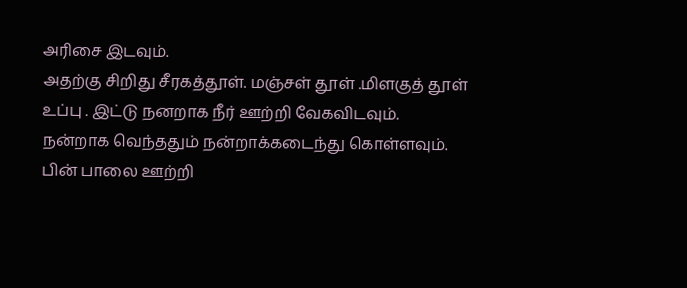அரிசை இடவும்.
அதற்கு சிறிது சீரகத்தூள். மஞ்சள் தூள் .மிளகுத் தூள் உப்பு . இட்டு நனறாக நீர் ஊற்றி வேகவிடவும்.
நன்றாக வெந்ததும் நன்றாக்கடைந்து கொள்ளவும்.
பின் பாலை ஊற்றி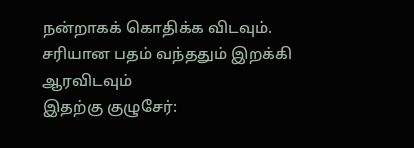நன்றாகக் கொதிக்க விடவும்.
சரியான பதம் வந்ததும் இறக்கி ஆரவிடவும்
இதற்கு குழுசேர்: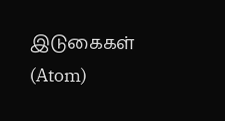இடுகைகள் (Atom)